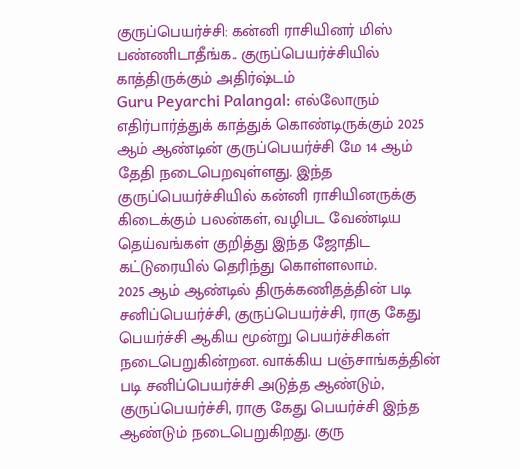குருப்பெயர்ச்சி: கன்னி ராசியினர் மிஸ் பண்ணிடாதீங்க.. குருப்பெயர்ச்சியில் காத்திருக்கும் அதிர்ஷ்டம்
Guru Peyarchi Palangal: எல்லோரும் எதிர்பார்த்துக் காத்துக் கொண்டிருக்கும் 2025 ஆம் ஆண்டின் குருப்பெயர்ச்சி மே 14 ஆம் தேதி நடைபெறவுள்ளது. இந்த குருப்பெயர்ச்சியில் கன்னி ராசியினருக்கு கிடைக்கும் பலன்கள், வழிபட வேண்டிய தெய்வங்கள் குறித்து இந்த ஜோதிட கட்டுரையில் தெரிந்து கொள்ளலாம்.
2025 ஆம் ஆண்டில் திருக்கணிதத்தின் படி சனிப்பெயர்ச்சி, குருப்பெயர்ச்சி, ராகு கேது பெயர்ச்சி ஆகிய மூன்று பெயர்ச்சிகள் நடைபெறுகின்றன. வாக்கிய பஞ்சாங்கத்தின் படி சனிப்பெயர்ச்சி அடுத்த ஆண்டும், குருப்பெயர்ச்சி, ராகு கேது பெயர்ச்சி இந்த ஆண்டும் நடைபெறுகிறது. குரு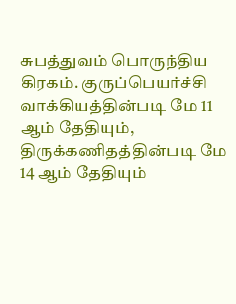சுபத்துவம் பொருந்திய கிரகம். குருப்பெயர்ச்சி வாக்கியத்தின்படி மே 11 ஆம் தேதியும், திருக்கணிதத்தின்படி மே 14 ஆம் தேதியும்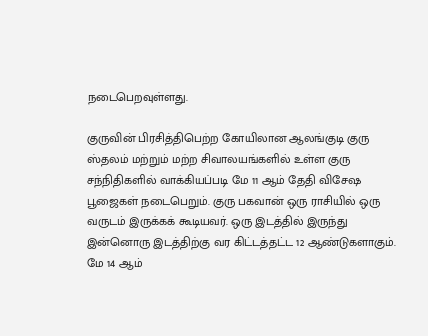நடைபெறவுள்ளது.

குருவின் பிரசித்திபெற்ற கோயிலான ஆலங்குடி குரு ஸ்தலம் மற்றும் மற்ற சிவாலயங்களில் உள்ள குரு சந்நிதிகளில் வாக்கியப்படி மே 11 ஆம் தேதி விசேஷ பூஜைகள் நடைபெறும். குரு பகவான் ஒரு ராசியில் ஒரு வருடம் இருக்கக் கூடியவர். ஒரு இடத்தில் இருந்து இன்னொரு இடத்திற்கு வர கிட்டத்தட்ட 12 ஆண்டுகளாகும். மே 14 ஆம்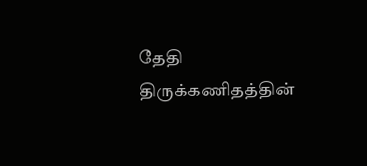தேதி திருக்கணிதத்தின்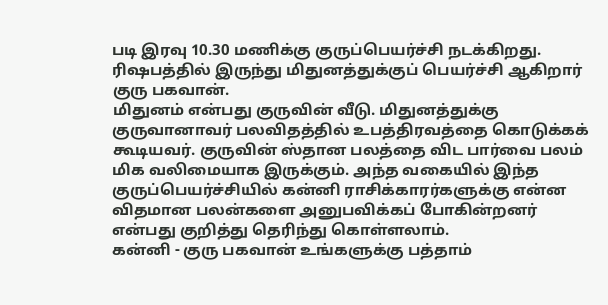படி இரவு 10.30 மணிக்கு குருப்பெயர்ச்சி நடக்கிறது. ரிஷபத்தில் இருந்து மிதுனத்துக்குப் பெயர்ச்சி ஆகிறார் குரு பகவான்.
மிதுனம் என்பது குருவின் வீடு. மிதுனத்துக்கு குருவானாவர் பலவிதத்தில் உபத்திரவத்தை கொடுக்கக் கூடியவர். குருவின் ஸ்தான பலத்தை விட பார்வை பலம் மிக வலிமையாக இருக்கும். அந்த வகையில் இந்த குருப்பெயர்ச்சியில் கன்னி ராசிக்காரர்களுக்கு என்ன விதமான பலன்களை அனுபவிக்கப் போகின்றனர் என்பது குறித்து தெரிந்து கொள்ளலாம்.
கன்னி - குரு பகவான் உங்களுக்கு பத்தாம்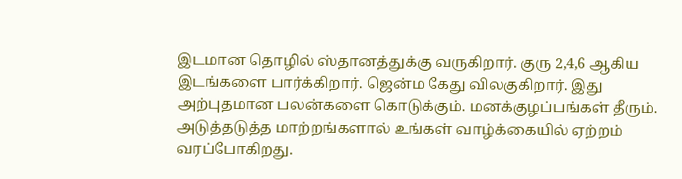இடமான தொழில் ஸ்தானத்துக்கு வருகிறார். குரு 2,4,6 ஆகிய இடங்களை பார்க்கிறார். ஜென்ம கேது விலகுகிறார். இது அற்புதமான பலன்களை கொடுக்கும். மனக்குழப்பங்கள் தீரும். அடுத்தடுத்த மாற்றங்களால் உங்கள் வாழ்க்கையில் ஏற்றம் வரப்போகிறது.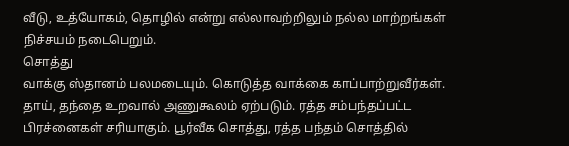வீடு, உத்யோகம், தொழில் என்று எல்லாவற்றிலும் நல்ல மாற்றங்கள் நிச்சயம் நடைபெறும்.
சொத்து
வாக்கு ஸ்தானம் பலமடையும். கொடுத்த வாக்கை காப்பாற்றுவீர்கள். தாய், தந்தை உறவால் அணுகூலம் ஏற்படும். ரத்த சம்பந்தப்பட்ட பிரச்னைகள் சரியாகும். பூர்வீக சொத்து, ரத்த பந்தம் சொத்தில்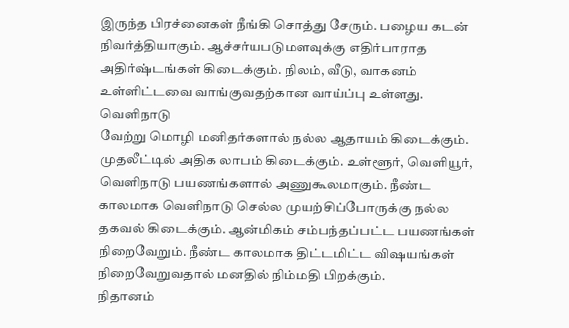இருந்த பிரச்னைகள் நீங்கி சொத்து சேரும். பழைய கடன் நிவர்த்தியாகும். ஆச்சர்யபடுமளவுக்கு எதிர்பாராத அதிர்ஷ்டங்கள் கிடைக்கும். நிலம், வீடு, வாகனம் உள்ளிட்டவை வாங்குவதற்கான வாய்ப்பு உள்ளது.
வெளிநாடு
வேற்று மொழி மனிதர்களால் நல்ல ஆதாயம் கிடைக்கும். முதலீட்டில் அதிக லாபம் கிடைக்கும். உள்ளூர், வெளியூர், வெளிநாடு பயணங்களால் அணுகூலமாகும். நீண்ட காலமாக வெளிநாடு செல்ல முயற்சிப்போருக்கு நல்ல தகவல் கிடைக்கும். ஆன்மிகம் சம்பந்தப்பட்ட பயணங்கள் நிறைவேறும். நீண்ட காலமாக திட்டமிட்ட விஷயங்கள் நிறைவேறுவதால் மனதில் நிம்மதி பிறக்கும்.
நிதானம்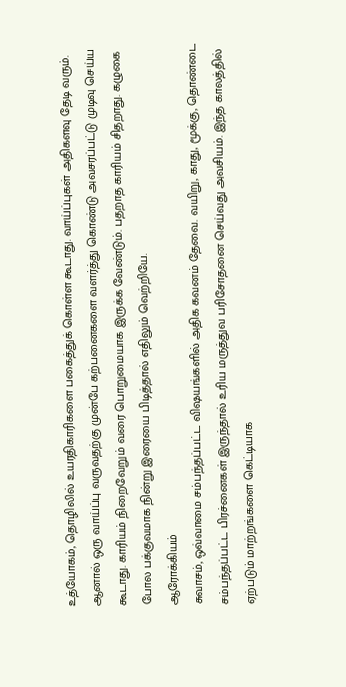உத்யோகம், தொழிலில் உயரதிகாரிகளை பகைத்துக் கொள்ள கூடாது. வாய்ப்புகள் அதிகளவு தேடி வரும். ஆனால் ஒரு வாய்ப்பு வருவதற்கு முன்பே கற்பனைகளை வளர்த்து கொண்டு அவசரப்பட்டு முடிவு செய்ய கூடாது. காரியம் நிறைவேறும் வரை பொறுமையாக இருக்க வேண்டும். பதறாத காரியம் சிதறாது. கழுகை போல பக்குவமாக நின்று இரையை பிடித்தால் எதிலும் வெற்றியே.
ஆரோக்கியம்
சுவாசம், ஒவ்வாமை சம்பந்தப்பட்ட விஷயங்களில் அதிக கவனம் தேவை. வயிறு, காது, மூக்கு, தொண்டை சம்பந்தப்பட்ட பிரச்னைகள் இருந்தால் உரிய மருத்துவ பரிசோதனை செய்வது அவசியம். இந்த காலத்தில் ஏற்படும் மாற்றங்களை கெட்டியாக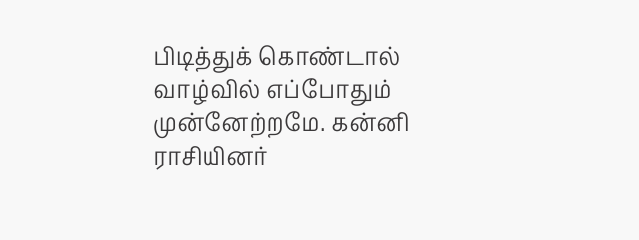பிடித்துக் கொண்டால் வாழ்வில் எப்போதும் முன்னேற்றமே. கன்னி ராசியினர்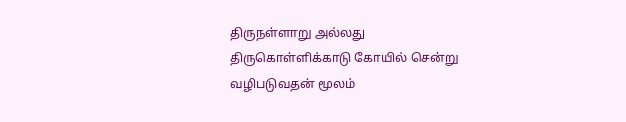திருநள்ளாறு அல்லது திருகொள்ளிக்காடு கோயில் சென்று வழிபடுவதன் மூலம்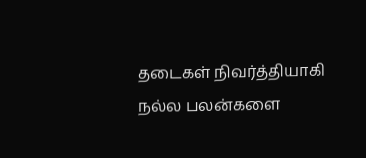தடைகள் நிவர்த்தியாகி நல்ல பலன்களை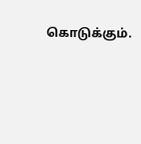கொடுக்கும்.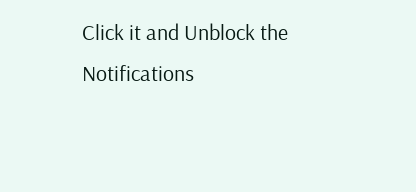Click it and Unblock the Notifications